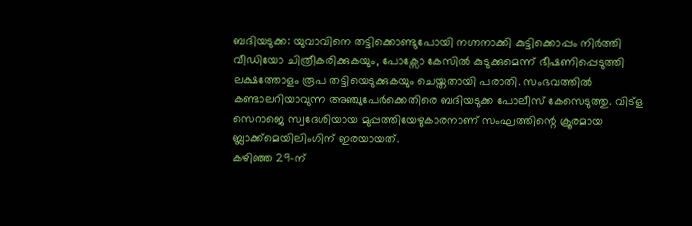ബദിയടുക്ക: യുവാവിനെ തട്ടിക്കൊണ്ടുപോയി നഗ്നനാക്കി കുട്ടിക്കൊപ്പം നിർത്തി വീഡിയോ ചിത്രീകരിക്കുകയും, പോക്സോ കേസിൽ കുടുക്കുമെന്ന് ഭീഷണിപ്പെടുത്തി ലക്ഷത്തോളം രൂപ തട്ടിയെടുക്കുകയും ചെയ്തതായി പരാതി. സംഭവത്തിൽ കണ്ടാലറിയാവുന്ന അഞ്ചുപേർക്കെതിരെ ബദിയടുക്ക പോലീസ് കേസെടുത്തു. വിട്ള സെറാജെ സ്വദേശിയായ മുപ്പത്തിയേഴുകാരനാണ് സംഘത്തിന്റെ ക്രൂരമായ ബ്ലാക്ക്മെയിലിംഗിന് ഇരയായത്.
കഴിഞ്ഞ 29-ന്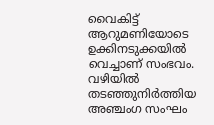വൈകിട്ട് ആറുമണിയോടെ ഉക്കിനടുക്കയിൽ വെച്ചാണ് സംഭവം. വഴിയിൽ തടഞ്ഞുനിർത്തിയ അഞ്ചംഗ സംഘം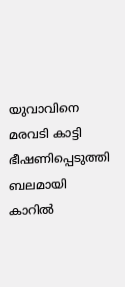യുവാവിനെ മരവടി കാട്ടി ഭീഷണിപ്പെടുത്തി ബലമായി കാറിൽ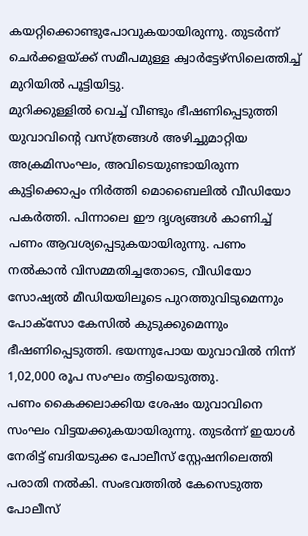കയറ്റിക്കൊണ്ടുപോവുകയായിരുന്നു. തുടർന്ന് ചെർക്കളയ്ക്ക് സമീപമുള്ള ക്വാർട്ടേഴ്സിലെത്തിച്ച് മുറിയിൽ പൂട്ടിയിട്ടു.
മുറിക്കുള്ളിൽ വെച്ച് വീണ്ടും ഭീഷണിപ്പെടുത്തി യുവാവിന്റെ വസ്ത്രങ്ങൾ അഴിച്ചുമാറ്റിയ അക്രമിസംഘം, അവിടെയുണ്ടായിരുന്ന കുട്ടിക്കൊപ്പം നിർത്തി മൊബൈലിൽ വീഡിയോ പകർത്തി. പിന്നാലെ ഈ ദൃശ്യങ്ങൾ കാണിച്ച് പണം ആവശ്യപ്പെടുകയായിരുന്നു. പണം നൽകാൻ വിസമ്മതിച്ചതോടെ, വീഡിയോ സോഷ്യൽ മീഡിയയിലൂടെ പുറത്തുവിടുമെന്നും പോക്സോ കേസിൽ കുടുക്കുമെന്നും ഭീഷണിപ്പെടുത്തി. ഭയന്നുപോയ യുവാവിൽ നിന്ന് 1,02,000 രൂപ സംഘം തട്ടിയെടുത്തു.
പണം കൈക്കലാക്കിയ ശേഷം യുവാവിനെ സംഘം വിട്ടയക്കുകയായിരുന്നു. തുടർന്ന് ഇയാൾ നേരിട്ട് ബദിയടുക്ക പോലീസ് സ്റ്റേഷനിലെത്തി പരാതി നൽകി. സംഭവത്തിൽ കേസെടുത്ത പോലീസ്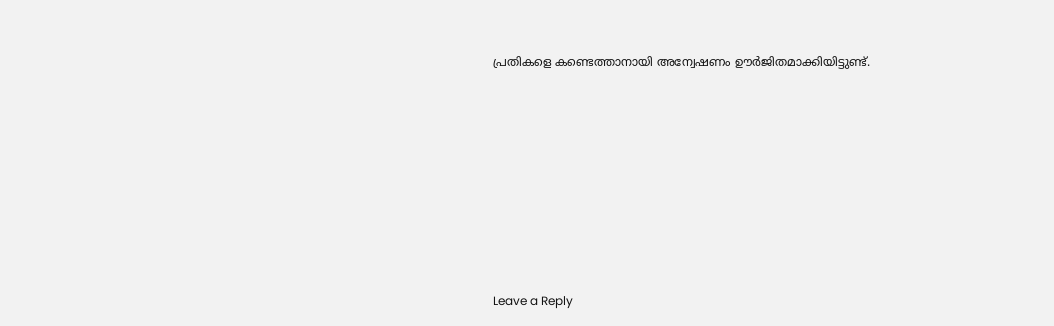പ്രതികളെ കണ്ടെത്താനായി അന്വേഷണം ഊർജിതമാക്കിയിട്ടുണ്ട്.












Leave a Reply